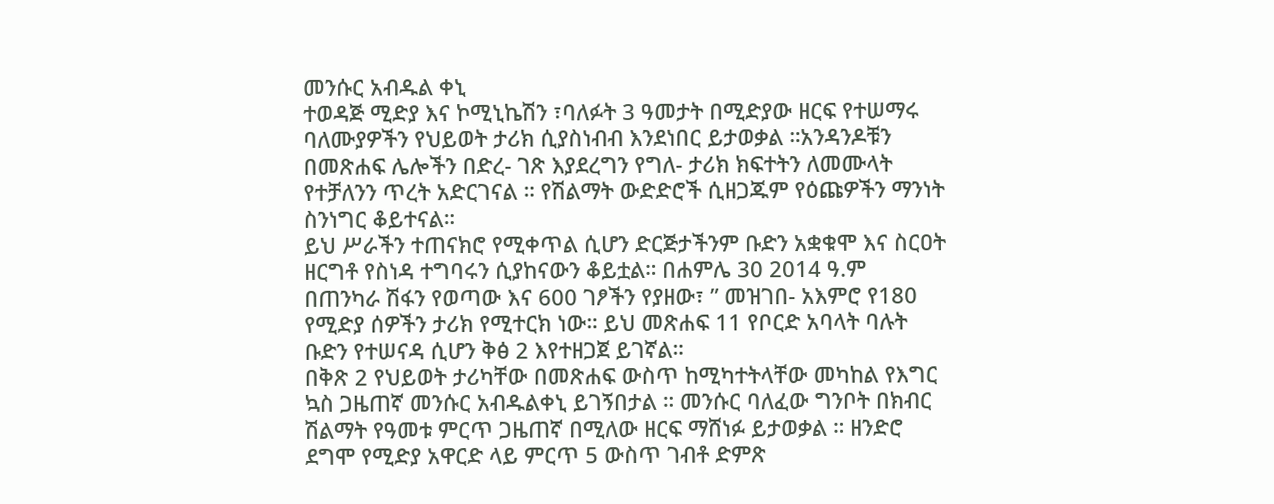መንሱር አብዱል ቀኒ
ተወዳጅ ሚድያ እና ኮሚኒኬሽን ፣ባለፉት 3 ዓመታት በሚድያው ዘርፍ የተሠማሩ ባለሙያዎችን የህይወት ታሪክ ሲያስነብብ እንደነበር ይታወቃል ።አንዳንዶቹን በመጽሐፍ ሌሎችን በድረ- ገጽ እያደረግን የግለ- ታሪክ ክፍተትን ለመሙላት የተቻለንን ጥረት አድርገናል ። የሽልማት ውድድሮች ሲዘጋጁም የዕጩዎችን ማንነት ስንነግር ቆይተናል።
ይህ ሥራችን ተጠናክሮ የሚቀጥል ሲሆን ድርጅታችንም ቡድን አቋቁሞ እና ስርዐት ዘርግቶ የስነዳ ተግባሩን ሲያከናውን ቆይቷል። በሐምሌ 30 2014 ዓ.ም በጠንካራ ሽፋን የወጣው እና 600 ገፆችን የያዘው፣ ” መዝገበ- አእምሮ የ180 የሚድያ ሰዎችን ታሪክ የሚተርክ ነው። ይህ መጽሐፍ 11 የቦርድ አባላት ባሉት ቡድን የተሠናዳ ሲሆን ቅፅ 2 እየተዘጋጀ ይገኛል።
በቅጽ 2 የህይወት ታሪካቸው በመጽሐፍ ውስጥ ከሚካተትላቸው መካከል የእግር ኳስ ጋዜጠኛ መንሱር አብዱልቀኒ ይገኝበታል ። መንሱር ባለፈው ግንቦት በክብር ሽልማት የዓመቱ ምርጥ ጋዜጠኛ በሚለው ዘርፍ ማሸነፉ ይታወቃል ። ዘንድሮ ደግሞ የሚድያ አዋርድ ላይ ምርጥ 5 ውስጥ ገብቶ ድምጽ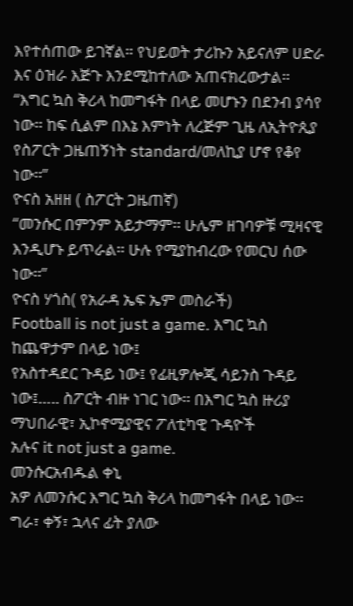እየተሰጠው ይገኛል። የህይወት ታሪኩን አይናለም ሀድራ እና ዕዝራ እጅጉ እንደሚከተለው አጠናክረውታል።
“እግር ኳስ ቅሪላ ከመግፋት በላይ መሆኑን በደንብ ያሳየ ነው፡፡ ከፍ ሲልም በእኔ እምነት ለረጅም ጊዜ ለኢትዮጲያ የስፖርት ጋዜጠኝነት standard/መለኪያ ሆኖ የቆየ ነው፡፡”
ዮናስ አዘዘ ( ስፖርት ጋዜጠኛ)
“መንሱር በምንም አይታማም፡፡ ሁሌም ዘገባዎቹ ሚዛናዊ እንዲሆኑ ይጥራል፡፡ ሁሉ የሚያከብረው የመርህ ሰው ነው፡፡”
ዮናስ ሃጎስ( የአራዳ ኤፍ ኤም መስራች)
Football is not just a game. እግር ኳስ ከጨዋታም በላይ ነው፤
የአስተዳደር ጉዳይ ነው፤ የፊዚዎሎጂ ሳይንስ ጉዳይ ነው፤….. ስፖርት ብዙ ነገር ነው፡፡ በእግር ኳስ ዙሪያ ማህበራዊ፣ ኢኮኖሚያዊና ፖለቲካዊ ጉዳዮች
አሉና it not just a game.
መንሱርአብዱል ቀኒ
አዎ ለመንሱር እግር ኳስ ቅሪላ ከመግፋት በላይ ነው፡፡ ግራ፣ ቀኝ፣ ኋላና ፊት ያለው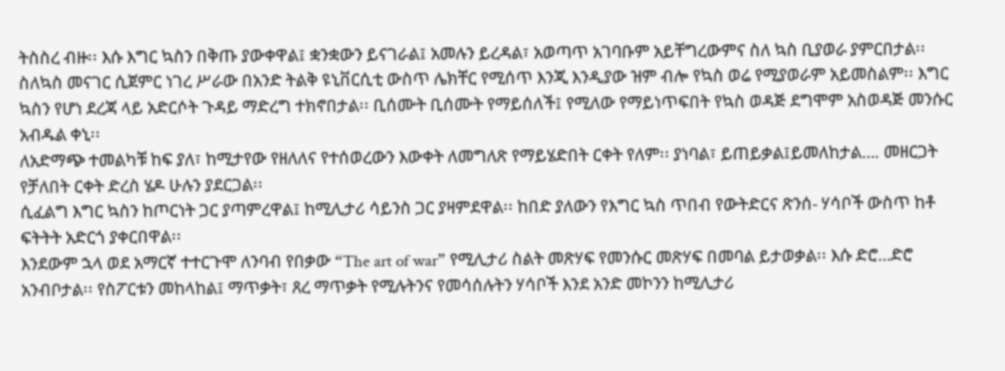ትስስረ ብዙ፡፡ እሱ እግር ኳስን በቅጡ ያውቀዋል፤ ቋንቋውን ይናገራል፤ አመሉን ይረዳል፣ አወጣጥ አገባቡም አይቸግረውምና ስለ ኳስ ቢያወራ ያምርበታል፡፡
ስለኳስ መናገር ሲጀምር ነገረ ሥራው በአንድ ትልቅ ዩኒቨርሲቲ ውስጥ ሌክቸር የሚሰጥ እንጂ እንዲያው ዝም ብሎ የኳስ ወሬ የሚያወራም አይመስልም፡፡ እግር ኳስን የሆነ ደረጃ ላይ አድርሶት ጉዳይ ማድረግ ተክኖበታል፡፡ ቢሰሙት ቢሰሙት የማይሰለች፤ የሚለው የማይነጥፍበት የኳስ ወዳጅ ደግሞም አስወዳጅ መንሱር አብዱል ቀኒ፡፡
ለአድማጭ ተመልካቹ ከፍ ያለ፣ ከሚታየው የዘለለና የተሰወረውን እውቀት ለመግለጽ የማይሄድበት ርቀት የለም፡፡ ያነባል፣ ይጠይቃል፤ይመለከታል…. መዘርጋት የቻለበት ርቀት ድረስ ሄዶ ሁሉን ያደርጋል፡፡
ሲፈልግ እግር ኳስን ከጦርነት ጋር ያጣምረዋል፤ ከሚሊታሪ ሳይንስ ጋር ያዛምደዋል፡፡ ከበድ ያለውን የእግር ኳስ ጥበብ የውትድርና ጽንሰ- ሃሳቦች ውስጥ ከቶ ፍትትት አድርጎ ያቀርበዋል፡፡
እንደውም ኋላ ወደ አማርኛ ተተርጉሞ ለንባብ የበቃው “The art of war” የሚሊታሪ ስልት መጽሃፍ የመንሱር መጽሃፍ በመባል ይታወቃል፡፡ እሱ ድሮ…ድሮ አንብቦታል፡፡ የስፖርቱን መከላከል፤ ማጥቃት፣ ጸረ ማጥቃት የሚሉትንና የመሳሰሉትን ሃሳቦች እንደ አንድ መኮንን ከሚሊታሪ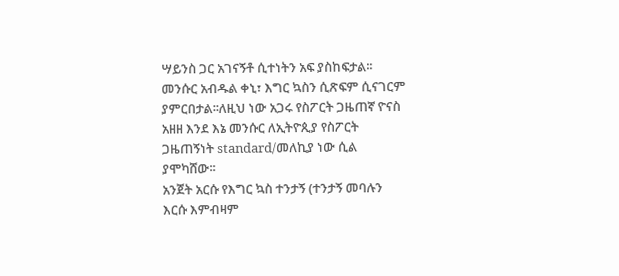ሣይንስ ጋር አገናኝቶ ሲተነትን አፍ ያስከፍታል፡፡
መንሱር አብዱል ቀኒ፣ እግር ኳስን ሲጽፍም ሲናገርም ያምርበታል፡፡ለዚህ ነው አጋሩ የስፖርት ጋዜጠኛ ዮናስ አዘዘ እንደ እኔ መንሱር ለኢትዮጲያ የስፖርት ጋዜጠኝነት standard/መለኪያ ነው ሲል ያሞካሸው፡፡
አንጀት አርሱ የእግር ኳስ ተንታኝ (ተንታኝ መባሉን እርሱ እምብዛም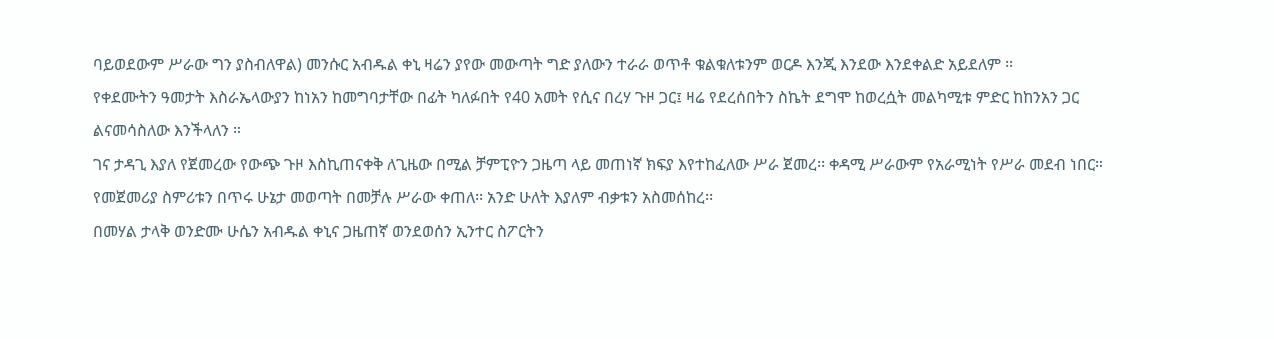ባይወደውም ሥራው ግን ያስብለዋል) መንሱር አብዱል ቀኒ ዛሬን ያየው መውጣት ግድ ያለውን ተራራ ወጥቶ ቁልቁለቱንም ወርዶ እንጂ እንደው እንደቀልድ አይደለም ፡፡
የቀደሙትን ዓመታት እስራኤላውያን ከነአን ከመግባታቸው በፊት ካለፉበት የ40 አመት የሲና በረሃ ጉዞ ጋር፤ ዛሬ የደረሰበትን ስኬት ደግሞ ከወረሷት መልካሚቱ ምድር ከከንአን ጋር ልናመሳስለው እንችላለን ።
ገና ታዳጊ እያለ የጀመረው የውጭ ጉዞ እስኪጠናቀቅ ለጊዜው በሚል ቻምፒዮን ጋዜጣ ላይ መጠነኛ ክፍያ እየተከፈለው ሥራ ጀመረ፡፡ ቀዳሚ ሥራውም የአራሚነት የሥራ መደብ ነበር።
የመጀመሪያ ስምሪቱን በጥሩ ሁኔታ መወጣት በመቻሉ ሥራው ቀጠለ፡፡ አንድ ሁለት እያለም ብቃቱን አስመሰከረ፡፡
በመሃል ታላቅ ወንድሙ ሁሴን አብዱል ቀኒና ጋዜጠኛ ወንደወሰን ኢንተር ስፖርትን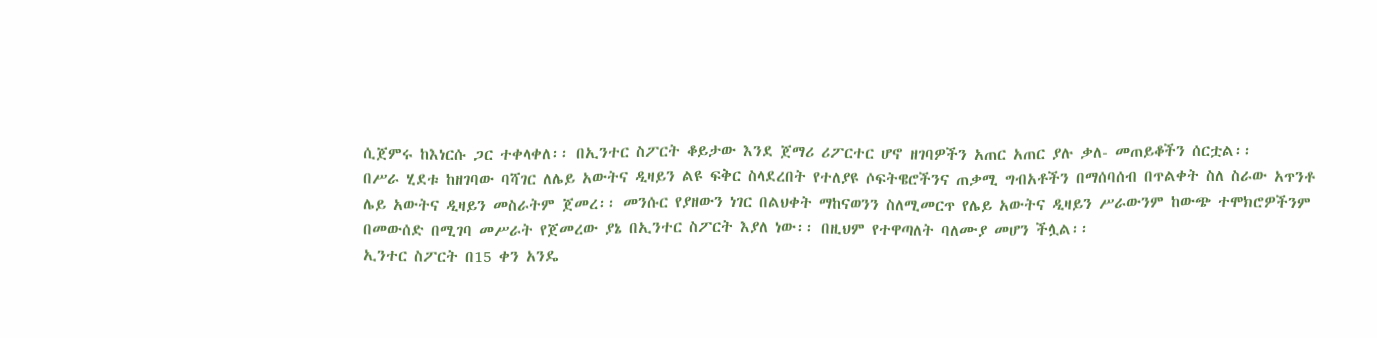ሲጀምሩ ከእነርሱ ጋር ተቀላቀለ፡፡ በኢንተር ስፖርት ቆይታው እንደ ጀማሪ ሪፖርተር ሆኖ ዘገባዎችን አጠር አጠር ያሉ ቃለ- መጠይቆችን ሰርቷል፡፡
በሥራ ሂደቱ ከዘገባው ባሻገር ለሌይ አውትና ዲዛይን ልዩ ፍቅር ስላደረበት የተለያዩ ሶፍትዌሮችንና ጠቃሚ ግብአቶችን በማሰባሰብ በጥልቀት ስለ ስራው አጥንቶ ሌይ አውትና ዲዛይን መስራትም ጀመረ፡፡ መንሱር የያዘውን ነገር በልህቀት ማከናወንን ስለሚመርጥ የሌይ አውትና ዲዛይን ሥራውንም ከውጭ ተሞክሮዎችንም በመውሰድ በሚገባ መሥራት የጀመረው ያኔ በኢንተር ስፖርት እያለ ነው፡፡ በዚህም የተዋጣለት ባለሙያ መሆን ችሏል፡፡
ኢንተር ስፖርት በ15 ቀን አንዴ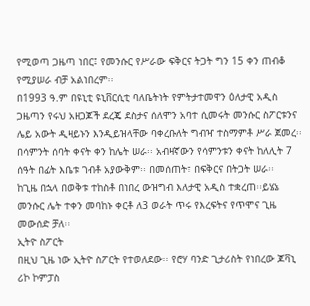የሚወጣ ጋዜጣ ነበር፤ የመንሱር የሥራው ፍቅርና ትጋት ግን 15 ቀን ጠብቆ የሚያሠራ ብቻ አልነበረም፡፡
በ1993 ዓ.ም በዩኒቲ ዩኒቨርሲቲ ባለቤትነት የምትታተመዋን ዕለታዊ አዲስ ጋዜጣን የሩህ አዘጋጆች ደረጄ ደስታና ሰለሞን አባተ ሲመሩት መንሱር ስፖርቱንና ሌይ አውት ዲዛይኑን እንዲይዝላቸው ባቀረቡለት ግብዣ ተስማምቶ ሥራ ጀመረ፡፡
በሳምንት ሰባት ቀናት ቀን ከሌት ሠራ፡፡ አብዛኛውን የሳምንቱን ቀናት ከለሊት 7 ሰዓት በፊት እቤቱ ገብቶ አያውቅም፡፡ በመሰጠት፣ በፍቅርና በትጋት ሠራ፡፡
ከጊዜ በኋላ በወቅቱ ተከስቶ በነበረ ውዝግብ እለታዊ አዲስ ተቋረጠ፡፡ይሄኔ መንሱር ሌት ተቀን መባከኑ ቀርቶ ለ3 ወራት ጥሩ የእረፍትና የጥሞና ጊዜ መውሰድ ቻለ፡፡
ኢትዮ ስፖርት
በዚህ ጊዜ ነው ኢትዮ ስፖርት የተወለደው፡፡ የሮሃ ባንድ ጊታሪስት የነበረው ጆቫኒ ሪኮ ኮምፓስ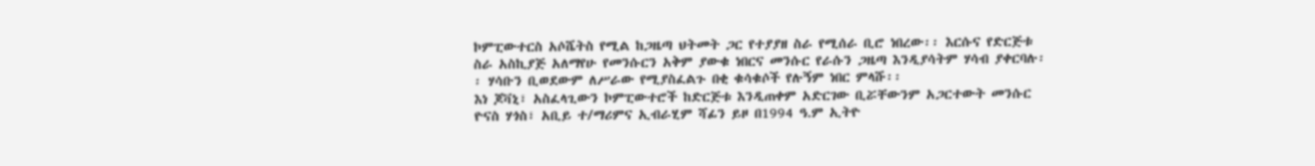ኮምፒውተርስ አሶሼትስ የሚል ከጋዜጣ ህትመት ጋር የተያያዘ ስራ የሚሰራ ቢሮ ነበረው፡፡ እርሱና የድርጅቱ ስራ አስኪያጅ አለማየሁ የመንሱርን አቅም ያውቁ ነበርና መንሱር የራሱን ጋዜጣ እንዲያሳትም ሃሳብ ያቀርባሉ፡፡ ሃሳቡን ቢወደውም ለሥራው የሚያስፈልጉ በቂ ቁሳቁሶች የሉኝም ነበር ምላሹ፡፡
እነ ጆቫኒ፣ አስፈላጊውን ኮምፒውተሮች ከድርጅቱ እንዲጠቀም አድርገው ቢሯቸውንም አጋርተውት መንሱር ዮናስ ሃጎስ፣ አቢይ ተ/ማሪምና ኢብራሂም ሻፊን ይዞ በ1994 ዓ.ም ኢትዮ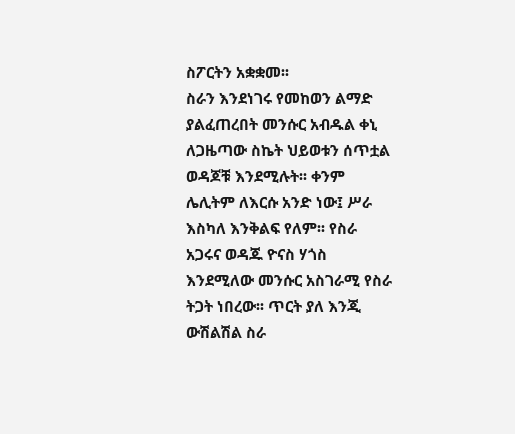ስፖርትን አቋቋመ፡፡
ስራን እንደነገሩ የመከወን ልማድ ያልፈጠረበት መንሱር አብዱል ቀኒ ለጋዜጣው ስኬት ህይወቱን ሰጥቷል ወዳጆቹ እንደሚሉት፡፡ ቀንም ሌሊትም ለእርሱ አንድ ነው፤ ሥራ እስካለ እንቅልፍ የለም፡፡ የስራ አጋሩና ወዳጁ ዮናስ ሃጎስ እንደሚለው መንሱር አስገራሚ የስራ ትጋት ነበረው፡፡ ጥርት ያለ እንጂ ውሽልሽል ስራ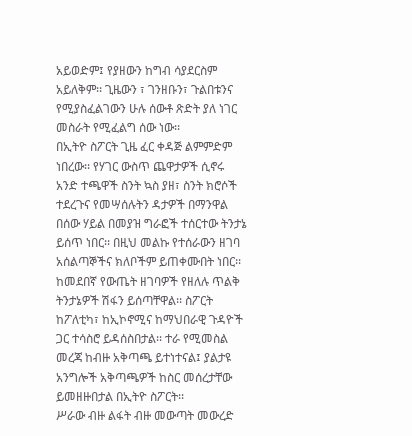አይወድም፤ የያዘውን ከግብ ሳያደርስም አይለቅም፡፡ ጊዜውን ፣ ገንዘቡን፣ ጉልበቱንና የሚያስፈልገውን ሁሉ ሰውቶ ጽድት ያለ ነገር መስራት የሚፈልግ ሰው ነው፡፡
በኢትዮ ስፖርት ጊዜ ፈር ቀዳጅ ልምምድም ነበረው፡፡ የሃገር ውስጥ ጨዋታዎች ሲኖሩ አንድ ተጫዋች ስንት ኳስ ያዘ፣ ስንት ክሮሶች ተደረጉና የመሣሰሉትን ዳታዎች በማንዋል በሰው ሃይል በመያዝ ግራፎች ተሰርተው ትንታኔ ይሰጥ ነበር፡፡ በዚህ መልኩ የተሰራውን ዘገባ አሰልጣኞችና ክለቦችም ይጠቀሙበት ነበር፡፡
ከመደበኛ የውጤት ዘገባዎች የዘለሉ ጥልቅ ትንታኔዎች ሽፋን ይሰጣቸዋል፡፡ ስፖርት ከፖለቲካ፣ ከኢኮኖሚና ከማህበራዊ ጉዳዮች ጋር ተሳስሮ ይዳሰስበታል፡፡ ተራ የሚመስል መረጃ ከብዙ አቅጣጫ ይተነተናል፤ ያልታዩ አንግሎች አቅጣጫዎች ከስር መሰረታቸው ይመዘዙበታል በኢትዮ ስፖርት፡፡
ሥራው ብዙ ልፋት ብዙ መውጣት መውረድ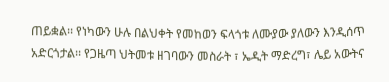ጠይቋል፡፡ የነካውን ሁሉ በልህቀት የመከወን ፍላጎቱ ለሙያው ያለውን እንዲሰጥ አድርጎታል፡፡ የጋዜጣ ህትመቱ ዘገባውን መስራት ፣ ኤዲት ማድረግ፣ ሌይ አውትና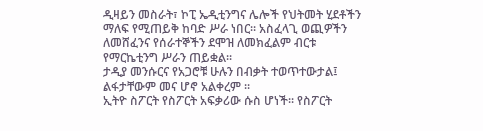ዲዛይን መስራት፣ ኮፒ ኤዲቲንግና ሌሎች የህትመት ሂደቶችን ማለፍ የሚጠይቅ ከባድ ሥራ ነበር፡፡ አስፈላጊ ወጪዎችን ለመሸፈንና የሰራተኞችን ደሞዝ ለመክፈልም ብርቱ የማርኬቲንግ ሥራን ጠይቋል፡፡
ታዲያ መንሱርና የአጋሮቹ ሁሉን በብቃት ተወጥተውታል፤ ልፋታቸውም መና ሆኖ አልቀረም ፡፡
ኢትዮ ስፖርት የስፖርት አፍቃሪው ሱስ ሆነች፡፡ የስፖርት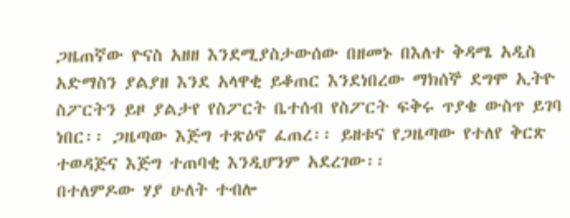ጋዜጠኛው ዮናስ አዘዘ እንደሚያስታውሰው በዘመኑ በእለተ ቅዳሜ አዲስ አድማስን ያልያዘ እንደ አላዋቂ ይቆጠር እንደነበረው ማክሰኞ ደግሞ ኢትዮ ስፖርትን ይዞ ያልታየ የስፖርት ቤተሰብ የስፖርት ፍቅሩ ጥያቄ ውስጥ ይገባ ነበር፡፡ ጋዜጣው እጅግ ተጽዕኖ ፈጠረ፡፡ ይዘቱና የጋዜጣው የተለየ ቅርጽ ተወዳጅና እጅግ ተጠባቂ እንዲሆንም አደረገው፡፡
በተለምዶው ሃያ ሁለት ተብሎ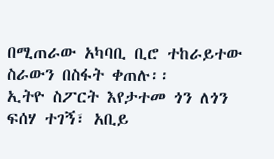በሚጠራው አካባቢ ቢሮ ተከራይተው ስራውን በስፋት ቀጠሉ፡፡
ኢትዮ ስፖርት እየታተመ ጎን ለጎን ፍሰሃ ተገኝ፣ አቢይ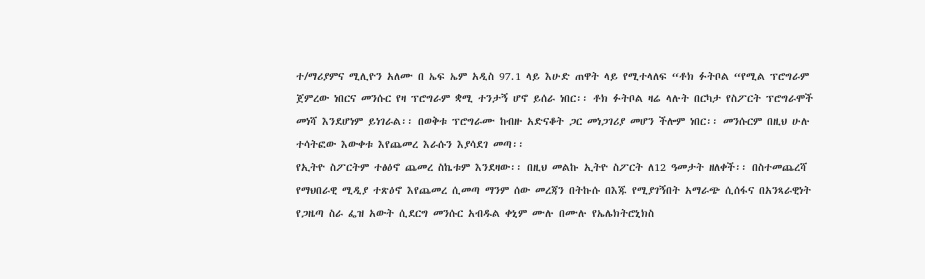ተ/ማሪያምና ሚሊዮን አለሙ በ ኤፍ ኤም አዲስ 97.1 ላይ እሁድ ጠዋት ላይ የሚተላለፍ “ቶክ ፉትቦል “የሚል ፕሮግራም ጀምረው ነበርና መንሱር የዛ ፕሮግራም ቋሚ ተንታኝ ሆኖ ይሰራ ነበር፡፡ ቶክ ፉትቦል ዛሬ ላሉት በርካታ የስፖርት ፕሮግራሞች መነሻ እንደሆነም ይነገራል፡፡ በወቅቱ ፕሮግራሙ ከብዙ አድናቆት ጋር መነጋገሪያ መሆን ችሎም ነበር፡፡ መንሱርም በዚህ ሁሉ ተሳትፎው እውቀቱ እየጨመረ እራሱን እያሳደገ መጣ፡፡
የኢትዮ ስፖርትም ተፅዕኖ ጨመረ ስኬቱም እንደዛው፡፡ በዚህ መልኩ ኢትዮ ስፖርት ለ12 ዓመታት ዘለቀች፡፡ በስተመጨረሻ የማህበራዊ ሚዲያ ተጽዕኖ እየጨመረ ሲመጣ ማንም ሰው መረጃን በትኩሱ በእጁ የሚያገኝበት አማራጭ ሲሰፋና በአንጻራዊነት የጋዜጣ ስራ ፌዝ አውት ሲደርግ መንሱር አብዱል ቀኒም ሙሉ በሙሉ የኤሌክትሮኒክስ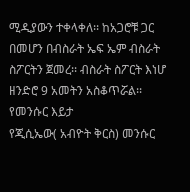ሚዲያውን ተቀላቀለ፡፡ ከአጋሮቹ ጋር በመሆን በብስራት ኤፍ ኤም ብስራት ስፖርትን ጀመረ፡፡ ብስራት ስፖርት እነሆ ዘንድሮ 9 አመትን አስቆጥሯል፡፡
የመንሱር እይታ
የጂሲኤው( አብዮት ቅርስ) መንሱር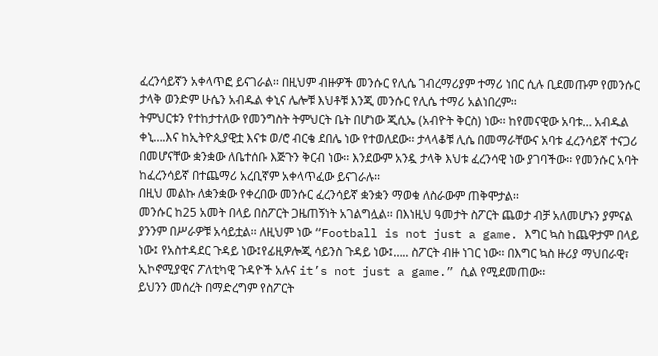ፈረንሳይኛን አቀላጥፎ ይናገራል፡፡ በዚህም ብዙዎች መንሱር የሊሴ ገብረማሪያም ተማሪ ነበር ሲሉ ቢደመጡም የመንሱር ታላቅ ወንድም ሁሴን አብዱል ቀኒና ሌሎቹ እህቶቹ እንጂ መንሱር የሊሴ ተማሪ አልነበረም፡፡
ትምህርቱን የተከታተለው የመንግስት ትምህርት ቤት በሆነው ጂሲኤ (አብዮት ቅርስ) ነው፡፡ ከየመናዊው አባቱ… አብዱል ቀኒ….እና ከኢትዮጲያዊቷ እናቱ ወ/ሮ ብርቄ ደበሌ ነው የተወለደው፡፡ ታላላቆቹ ሊሴ በመማራቸውና አባቱ ፈረንሳይኛ ተናጋሪ በመሆናቸው ቋንቋው ለቤተሰቡ እጅጉን ቅርብ ነው፡፡ እንደውም አንዷ ታላቅ እህቱ ፈረንሳዊ ነው ያገባችው፡፡ የመንሱር አባት ከፈረንሳይኛ በተጨማሪ አረቢኛም አቀላጥፈው ይናገራሉ፡፡
በዚህ መልኩ ለቋንቋው የቀረበው መንሱር ፈረንሳይኛ ቋንቋን ማወቁ ለስራውም ጠቅሞታል፡፡
መንሱር ከ25 አመት በላይ በስፖርት ጋዜጠኝነት አገልግሏል፡፡ በእነዚህ ዓመታት ስፖርት ጨወታ ብቻ አለመሆኑን ያምናል ያንንም በሥራዎቹ አሳይቷል፡፡ ለዚህም ነው “Football is not just a game. እግር ኳስ ከጨዋታም በላይ ነው፤ የአስተዳደር ጉዳይ ነው፤የፊዚዎሎጂ ሳይንስ ጉዳይ ነው፤….. ስፖርት ብዙ ነገር ነው፡፡ በእግር ኳስ ዙሪያ ማህበራዊ፣ ኢኮኖሚያዊና ፖለቲካዊ ጉዳዮች አሉና it’s not just a game.” ሲል የሚደመጠው፡፡
ይህንን መሰረት በማድረግም የስፖርት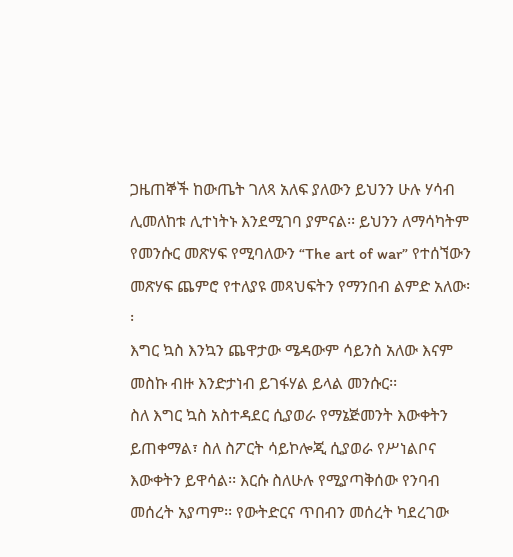ጋዜጠኞች ከውጤት ገለጻ አለፍ ያለውን ይህንን ሁሉ ሃሳብ ሊመለከቱ ሊተነትኑ እንደሚገባ ያምናል፡፡ ይህንን ለማሳካትም የመንሱር መጽሃፍ የሚባለውን “The art of war” የተሰኘውን መጽሃፍ ጨምሮ የተለያዩ መጻህፍትን የማንበብ ልምድ አለው፡፡
እግር ኳስ እንኳን ጨዋታው ሜዳውም ሳይንስ አለው እናም መስኩ ብዙ እንድታነብ ይገፋሃል ይላል መንሱር፡፡
ስለ እግር ኳስ አስተዳደር ሲያወራ የማኔጅመንት እውቀትን ይጠቀማል፣ ስለ ስፖርት ሳይኮሎጂ ሲያወራ የሥነልቦና እውቀትን ይዋሳል፡፡ እርሱ ስለሁሉ የሚያጣቅሰው የንባብ መሰረት አያጣም፡፡ የውትድርና ጥበብን መሰረት ካደረገው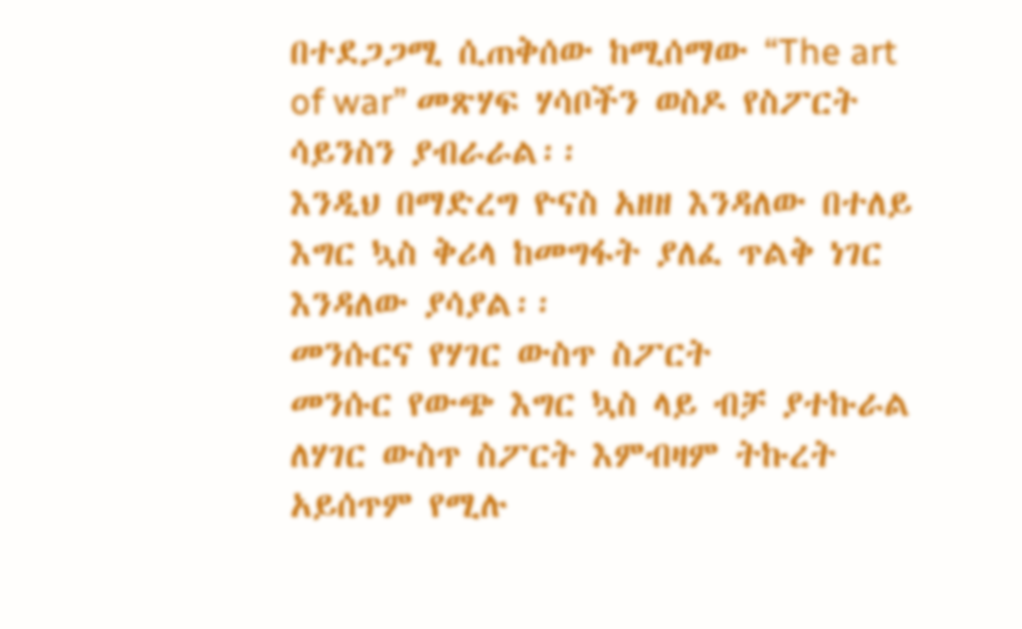በተደጋጋሚ ሲጠቅሰው ከሚሰማው “The art of war” መጽሃፍ ሃሳቦችን ወስዶ የስፖርት ሳይንስን ያብራራል፡፡
እንዲህ በማድረግ ዮናስ አዘዘ እንዳለው በተለይ እግር ኳስ ቅሪላ ከመግፋት ያለፈ ጥልቅ ነገር እንዳለው ያሳያል፡፡
መንሱርና የሃገር ውስጥ ስፖርት
መንሱር የውጭ እግር ኳስ ላይ ብቻ ያተኩራል ለሃገር ውስጥ ስፖርት እምብዛም ትኩረት አይሰጥም የሚሉ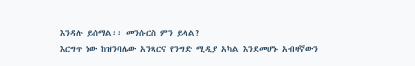እንዳሉ ይሰማል፡፡ መንሱርስ ምን ይላል?
እርግጥ ነው ከዝንባሌው አንጻርና የንግድ ሚዲያ አካል እንደመሆኑ አብዛኛውን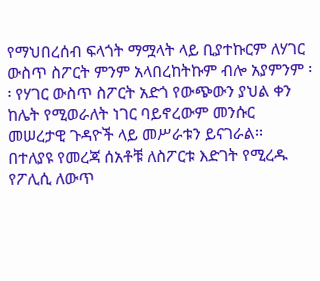የማህበረሰብ ፍላጎት ማሟላት ላይ ቢያተኩርም ለሃገር ውስጥ ስፖርት ምንም አላበረከትኩም ብሎ አያምንም ፡፡ የሃገር ውስጥ ስፖርት አድጎ የውጭውን ያህል ቀን ከሌት የሚወራለት ነገር ባይኖረውም መንሱር መሠረታዊ ጉዳዮች ላይ መሥራቱን ይናገራል፡፡
በተለያዩ የመረጃ ሰአቶቹ ለስፖርቱ እድገት የሚረዱ የፖሊሲ ለውጥ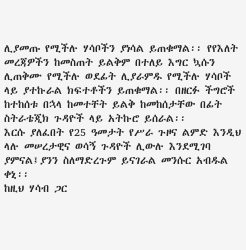ሊያመጡ የሚችሉ ሃሳቦችን ያነሳል ይጠቁማል፡፡ የየእለት መረጃዎችን ከመስጠት ይልቅም በተለይ እግር ኳሱን ሊጠቅሙ የሚችሉ ወደፊት ሊያራምዱ የሚችሉ ሃሳቦች ላይ ያተኩራል ክፍተቶችን ይጠቁማል፡፡ በዘርፉ ችግሮች ከተከሰቱ በኋላ ከመተቸት ይልቅ ከመከሰታቸው በፊት ስትራቴጂክ ጉዳዮች ላይ አትኩሮ ይሰራል፡፡
እርሱ ያለፈበት የ25 ዓመታት የሥራ ጉዞና ልምድ እንዲህ ላሉ መሠረታዊና ወሳኝ ጉዳዮች ሊውሉ እንደሚገባ ያምናል፤ያንን ስለማድረጉም ይናገራል መንሱር አብዱል ቀኒ፡፡
ከዚህ ሃሳብ ጋር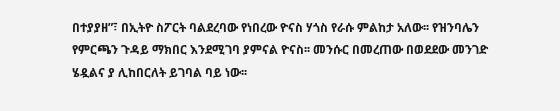በተያያዘ”፣ በኢትዮ ስፖርት ባልደረባው የነበረው ዮናስ ሃጎስ የራሱ ምልከታ አለው፡፡ የዝንባሌን የምርጫን ጉዳይ ማክበር እንደሚገባ ያምናል ዮናስ፡፡ መንሱር በመረጠው በወደደው መንገድ ሄዷልና ያ ሊከበርለት ይገባል ባይ ነው፡፡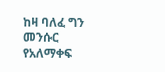ከዛ ባለፈ ግን መንሱር የአለማቀፍ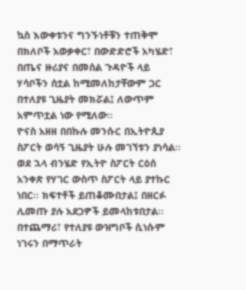ኳስ እውቀቱንና ግንኙነቶቹን ተጠቅሞ በክለቦች አወቃቀር፣ በውድድሮች አካሄድ፣ በጤና ዙሪያና በመሰል ጉዳዮች ላይ ሃሳቦችን ሰቷል ከሚመለከታቸውም ጋር በተለያዩ ጊዜያት መክሯል፤ ለውጥም አምጥቷል ነው የሚለው፡፡
ዮናስ አዘዘ በበኩሉ መንሱር በኢትዮጲያ ስፖርት ወሳኝ ጊዜያት ሁሉ መገኘቱን ያነሳል፡፡
ወደ ኋላ ብንሄድ የኢትዮ ስፖርት ርዕሰ አንቀጽ የሃገር ውስጥ ስፖርት ላይ ያተኩር ነበር፡፡ ክፍተቶች ይጠቆሙበታል፤ በዘርፉ ሊመጡ ያሉ አደጋዎች ይመላከቱበታል፡፡
በተጨማሪ፣ የተለያዩ ውዝግቦች ሲነሱም ነገሩን በማጥራት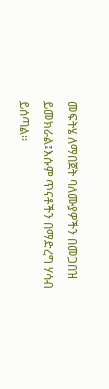መፍትሄ ለማበጀት ባለሙያዎችን በመጋበዝ ይመክራል፤እሱም ጥናቶችን በማድረግ ሃሳብ ይሰጣል፡፡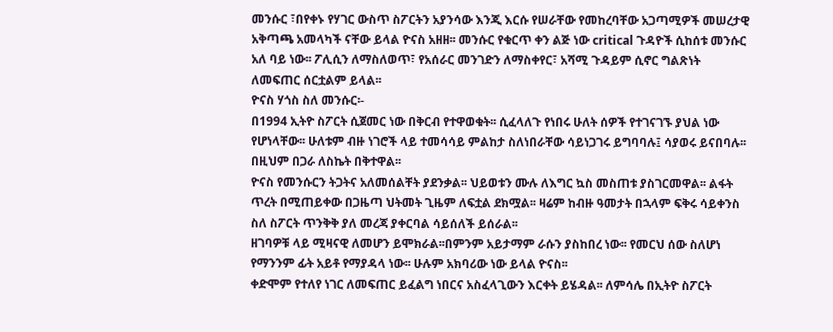መንሱር ፣በየቀኑ የሃገር ውስጥ ስፖርትን አያንሳው እንጂ እርሱ የሠራቸው የመከረባቸው አጋጣሚዎች መሠረታዊ አቅጣጫ አመላካች ናቸው ይላል ዮናስ አዘዘ፡፡ መንሱር የቁርጥ ቀን ልጅ ነው critical ጉዳዮች ሲከሰቱ መንሱር አለ ባይ ነው፡፡ ፖሊሲን ለማስለወጥ፣ የአሰራር መንገድን ለማስቀየር፣ አሻሚ ጉዳይም ሲኖር ግልጽነት ለመፍጠር ሰርቷልም ይላል፡፡
ዮናስ ሃጎስ ስለ መንሱር፡-
በ1994 ኢትዮ ስፖርት ሲጀመር ነው በቅርብ የተዋወቁት፡፡ ሲፈላለጉ የነበሩ ሁለት ሰዎች የተገናገኙ ያህል ነው የሆነላቸው፡፡ ሁለቱም ብዙ ነገሮች ላይ ተመሳሳይ ምልከታ ስለነበራቸው ሳይነጋገሩ ይግባባሉ፤ ሳያወሩ ይናበባሉ፡፡ በዚህም በጋራ ለስኬት በቅተዋል፡፡
ዮናስ የመንሱርን ትጋትና አለመሰልቸት ያደንቃል፡፡ ህይወቱን ሙሉ ለእግር ኳስ መስጠቱ ያስገርመዋል፡፡ ልፋት ጥረት በሚጠይቀው በጋዜጣ ህትመት ጊዜም ለፍቷል ደክሟል፡፡ ዛሬም ከብዙ ዓመታት በኋላም ፍቅሩ ሳይቀንስ ስለ ስፖርት ጥንቅቅ ያለ መረጃ ያቀርባል ሳይሰለች ይሰራል፡፡
ዘገባዎቹ ላይ ሚዛናዊ ለመሆን ይሞክራል፡፡በምንም አይታማም ራሱን ያስከበረ ነው፡፡ የመርህ ሰው ስለሆነ የማንንም ፊት አይቶ የማያዳላ ነው፡፡ ሁሉም አክባሪው ነው ይላል ዮናስ፡፡
ቀድሞም የተለየ ነገር ለመፍጠር ይፈልግ ነበርና አስፈላጊውን እርቀት ይሄዳል፡፡ ለምሳሌ በኢትዮ ስፖርት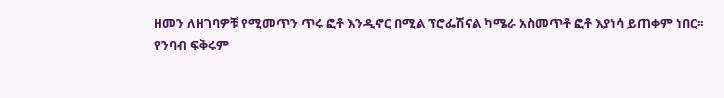ዘመን ለዘገባዎቹ የሚመጥን ጥሩ ፎቶ እንዲኖር በሚል ፕሮፌሽናል ካሜራ አስመጥቶ ፎቶ እያነሳ ይጠቀም ነበር፡፡
የንባብ ፍቅሩም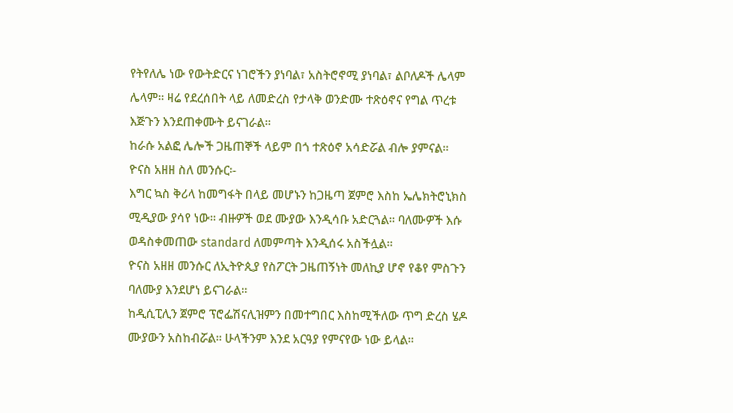የትየለሌ ነው የውትድርና ነገሮችን ያነባል፣ አስትሮኖሚ ያነባል፣ ልቦለዶች ሌላም ሌላም፡፡ ዛሬ የደረሰበት ላይ ለመድረስ የታላቅ ወንድሙ ተጽዕኖና የግል ጥረቱ እጅጉን እንደጠቀሙት ይናገራል፡፡
ከራሱ አልፎ ሌሎች ጋዜጠኞች ላይም በጎ ተጽዕኖ አሳድሯል ብሎ ያምናል፡፡
ዮናስ አዘዘ ስለ መንሱር፡-
እግር ኳስ ቅሪላ ከመግፋት በላይ መሆኑን ከጋዜጣ ጀምሮ እስከ ኤሌክትሮኒክስ ሚዲያው ያሳየ ነው፡፡ ብዙዎች ወደ ሙያው እንዲሳቡ አድርጓል፡፡ ባለሙዎች እሱ ወዳስቀመጠው standard ለመምጣት እንዲሰሩ አስችሏል፡፡
ዮናስ አዘዘ መንሱር ለኢትዮጲያ የስፖርት ጋዜጠኝነት መለኪያ ሆኖ የቆየ ምስጉን ባለሙያ እንደሆነ ይናገራል፡፡
ከዲሲፒሊን ጀምሮ ፕሮፌሽናሊዝምን በመተግበር እስከሚችለው ጥግ ድረስ ሄዶ ሙያውን አስከብሯል፡፡ ሁላችንም እንደ አርዓያ የምናየው ነው ይላል፡፡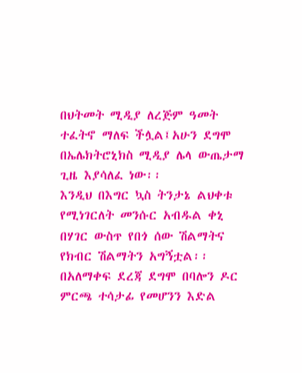በህትመት ሚዲያ ለረጅም ዓመት ተፈትኖ ማለፍ ችሏል፤አሁን ደግሞ በኤሌክትሮኒክስ ሚዲያ ሌላ ውጤታማ ጊዜ እያሳለፈ ነው፡፡
እንዲህ በእግር ኳስ ትንታኔ ልህቀቱ የሚነገርለት መንሱር አብዱል ቀኒ በሃገር ውስጥ የበጎ ሰው ሽልማትና የክብር ሽልማትን አግኝቷል፡፡ በአለማቀፍ ደረጃ ደግሞ በባሎን ዶር ምርጫ ተሳታፊ የመሆንን እድል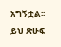አግኝቷል፡፡
ይህ ጽሁፍ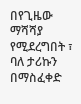በየጊዜው ማሻሻያ የሚደረግበት ፣ ባለ ታሪኩን በማስፈቀድ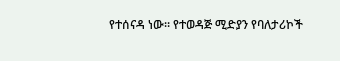የተሰናዳ ነው። የተወዳጅ ሚድያን የባለታሪኮች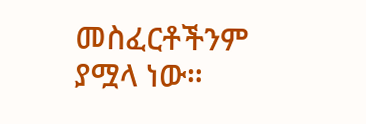መስፈርቶችንም ያሟላ ነው።